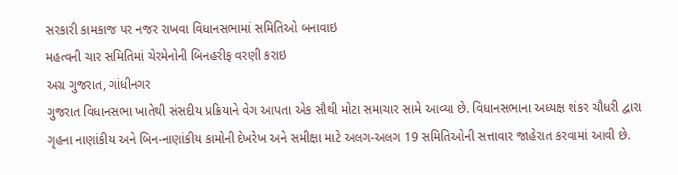સરકારી કામકાજ પર નજર રાખવા વિધાનસભામાં સમિતિઓ બનાવાઇ
મહત્વની ચાર સમિતિમાં ચેરમેનોની બિનહરીફ વરણી કરાઇ
અગ્ર ગુજરાત, ગાંધીનગર
ગુજરાત વિધાનસભા ખાતેથી સંસદીય પ્રક્રિયાને વેગ આપતા એક સૌથી મોટા સમાચાર સામે આવ્યા છે. વિધાનસભાના અધ્યક્ષ શંકર ચૌધરી દ્વારા ગૃહના નાણાંકીય અને બિન-નાણાંકીય કામોની દેખરેખ અને સમીક્ષા માટે અલગ-અલગ 19 સમિતિઓની સત્તાવાર જાહેરાત કરવામાં આવી છે.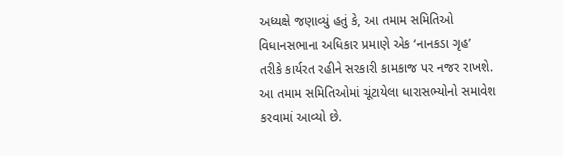અધ્યક્ષે જણાવ્યું હતું કે, આ તમામ સમિતિઓ વિધાનસભાના અધિકાર પ્રમાણે એક ‘નાનકડા ગૃહ’ તરીકે કાર્યરત રહીને સરકારી કામકાજ પર નજર રાખશે. આ તમામ સમિતિઓમાં ચૂંટાયેલા ધારાસભ્યોનો સમાવેશ કરવામાં આવ્યો છે.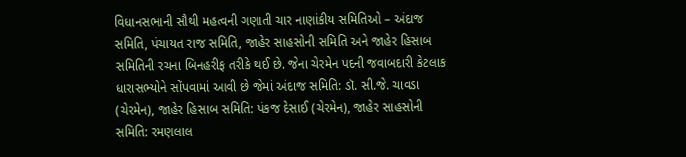વિધાનસભાની સૌથી મહત્વની ગણાતી ચાર નાણાંકીય સમિતિઓ – અંદાજ સમિતિ, પંચાયત રાજ સમિતિ, જાહેર સાહસોની સમિતિ અને જાહેર હિસાબ સમિતિની રચના બિનહરીફ તરીકે થઈ છે. જેના ચેરમેન પદની જવાબદારી કેટલાક ધારાસભ્યોને સોંપવામાં આવી છે જેમાં અંદાજ સમિતિ: ડૉ. સી.જે. ચાવડા (ચેરમેન), જાહેર હિસાબ સમિતિ: પંકજ દેસાઈ (ચેરમેન), જાહેર સાહસોની સમિતિ: રમણલાલ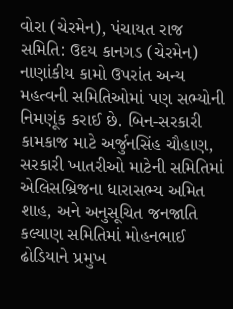વોરા (ચેરમેન), પંચાયત રાજ સમિતિ: ઉદય કાનગડ (ચેરમેન)
નાણાંકીય કામો ઉપરાંત અન્ય મહત્વની સમિતિઓમાં પણ સભ્યોની નિમણૂંક કરાઈ છે. બિન-સરકારી કામકાજ માટે અર્જુનસિંહ ચૌહાણ, સરકારી ખાતરીઓ માટેની સમિતિમાં એલિસબ્રિજના ધારાસભ્ય અમિત શાહ, અને અનુસૂચિત જનજાતિ કલ્યાણ સમિતિમાં મોહનભાઈ ઢોડિયાને પ્રમુખ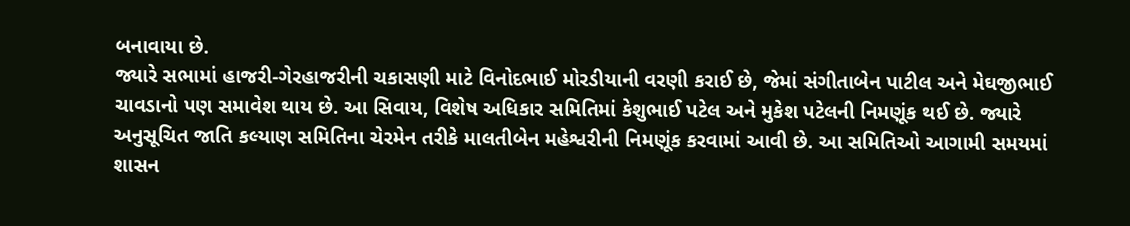બનાવાયા છે.
જ્યારે સભામાં હાજરી-ગેરહાજરીની ચકાસણી માટે વિનોદભાઈ મોરડીયાની વરણી કરાઈ છે, જેમાં સંગીતાબેન પાટીલ અને મેઘજીભાઈ ચાવડાનો પણ સમાવેશ થાય છે. આ સિવાય, વિશેષ અધિકાર સમિતિમાં કેશુભાઈ પટેલ અને મુકેશ પટેલની નિમણૂંક થઈ છે. જ્યારે અનુસૂચિત જાતિ કલ્યાણ સમિતિના ચેરમેન તરીકે માલતીબેન મહેશ્વરીની નિમણૂંક કરવામાં આવી છે. આ સમિતિઓ આગામી સમયમાં શાસન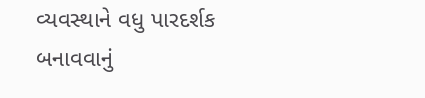વ્યવસ્થાને વધુ પારદર્શક બનાવવાનું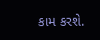કામ કરશે.